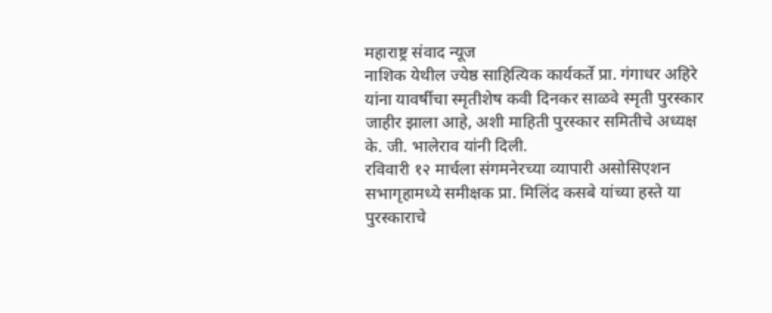महाराष्ट्र संवाद न्यूज
नाशिक येथील ज्येष्ठ साहित्यिक कार्यकर्ते प्रा. गंगाधर अहिरे यांना यावर्षीचा स्मृतीशेष कवी दिनकर साळवे स्मृती पुरस्कार जाहीर झाला आहे, अशी माहिती पुरस्कार समितीचे अध्यक्ष के. जी. भालेराव यांनी दिली.
रविवारी १२ मार्चला संगमनेरच्या व्यापारी असोसिएशन सभागृहामध्ये समीक्षक प्रा. मिलिंद कसबे यांच्या हस्ते या पुरस्काराचे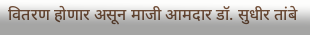वितरण होणार असून माजी आमदार डॉ. सुधीर तांबे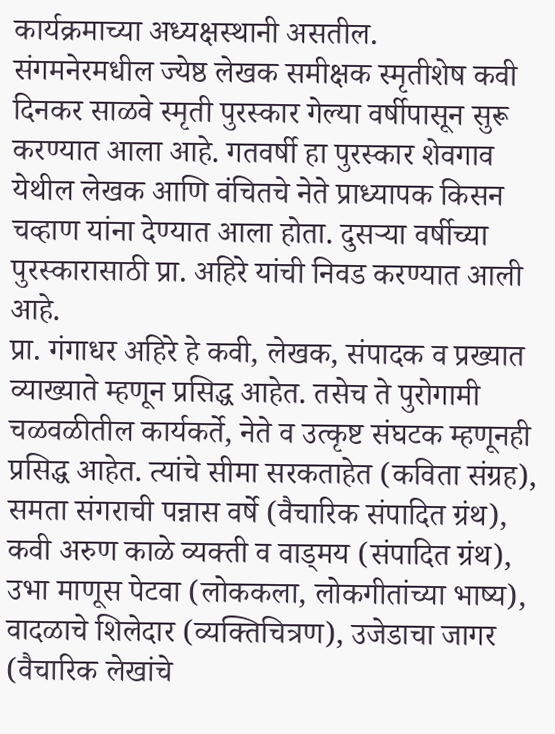कार्यक्रमाच्या अध्यक्षस्थानी असतील.
संगमनेरमधील ज्येष्ठ लेखक समीक्षक स्मृतीशेष कवी दिनकर साळवे स्मृती पुरस्कार गेल्या वर्षीपासून सुरू करण्यात आला आहे. गतवर्षी हा पुरस्कार शेवगाव येथील लेखक आणि वंचितचे नेते प्राध्यापक किसन चव्हाण यांना देण्यात आला होता. दुसऱ्या वर्षीच्या पुरस्कारासाठी प्रा. अहिरे यांची निवड करण्यात आली आहे.
प्रा. गंगाधर अहिरे हे कवी, लेखक, संपादक व प्रख्यात व्याख्याते म्हणून प्रसिद्ध आहेत. तसेच ते पुरोगामी चळवळीतील कार्यकर्ते, नेते व उत्कृष्ट संघटक म्हणूनही प्रसिद्ध आहेत. त्यांचे सीमा सरकताहेत (कविता संग्रह), समता संगराची पन्नास वर्षे (वैचारिक संपादित ग्रंथ), कवी अरुण काळे व्यक्ती व वाड्मय (संपादित ग्रंथ), उभा माणूस पेटवा (लोककला, लोकगीतांच्या भाष्य), वादळाचे शिलेदार (व्यक्तिचित्रण), उजेडाचा जागर (वैचारिक लेखांचे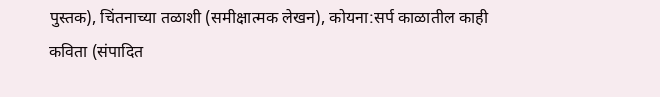पुस्तक), चिंतनाच्या तळाशी (समीक्षात्मक लेखन), कोयना:सर्प काळातील काही कविता (संपादित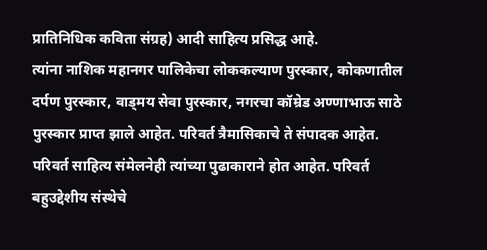प्रातिनिधिक कविता संग्रह) आदी साहित्य प्रसिद्ध आहे.
त्यांना नाशिक महानगर पालिकेचा लोककल्याण पुरस्कार, कोकणातील दर्पण पुरस्कार, वाड्मय सेवा पुरस्कार, नगरचा कॉम्रेड अण्णाभाऊ साठे पुरस्कार प्राप्त झाले आहेत. परिवर्त त्रैमासिकाचे ते संपादक आहेत. परिवर्त साहित्य संमेलनेही त्यांच्या पुढाकाराने होत आहेत. परिवर्त बहुउद्देशीय संस्थेचे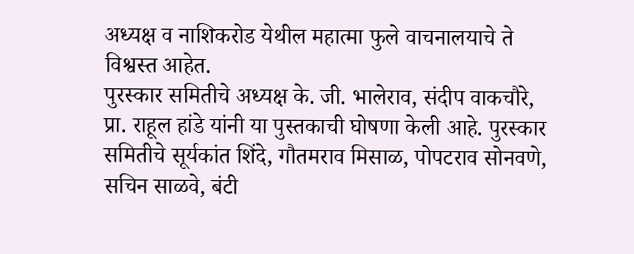अध्यक्ष व नाशिकरोड येथील महात्मा फुले वाचनालयाचे ते विश्वस्त आहेत.
पुरस्कार समितीचे अध्यक्ष के. जी. भालेराव, संदीप वाकचौरे, प्रा. राहूल हांडे यांनी या पुस्तकाची घोषणा केली आहे. पुरस्कार समितीचे सूर्यकांत शिंदे, गौतमराव मिसाळ, पोपटराव सोनवणे, सचिन साळवे, बंटी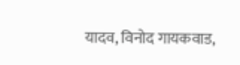यादव, विनोद गायकवाड,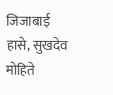जिजाबाई हासे, सुखदेव मोहिते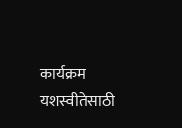कार्यक्रम यशस्वीतेसाठी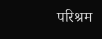परिश्रम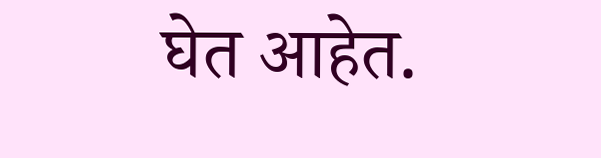घेत आहेत.